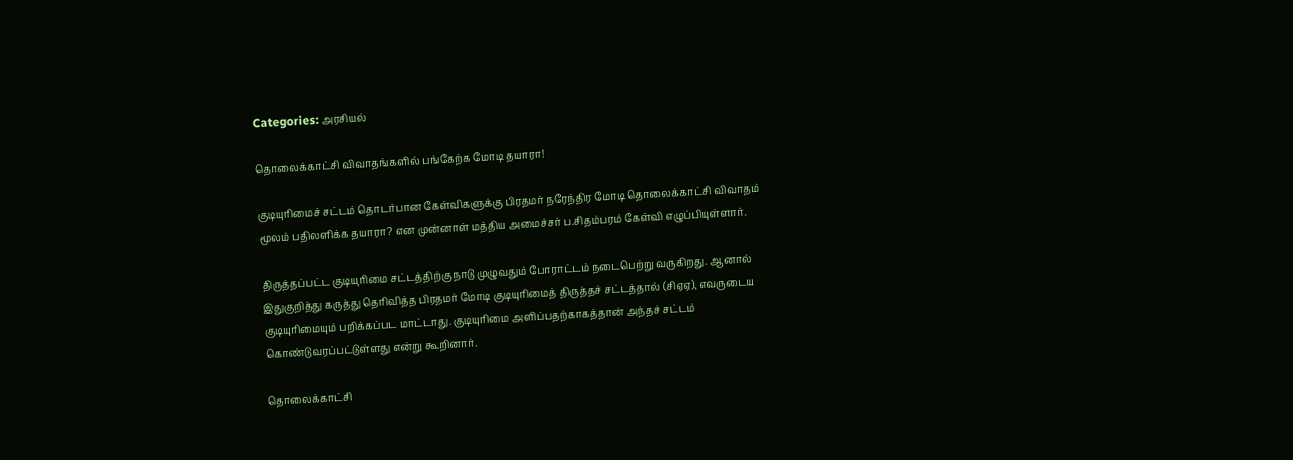Categories: அரசியல்

தொலைக்காட்சி விவாதங்களில் பங்கேற்க மோடி தயாரா!

குடியுரிமைச் சட்டம் தொடர்பான கேள்விகளுக்கு பிரதமர் நரேந்திர மோடி தொலைக்காட்சி விவாதம் மூலம் பதிலளிக்க தயாரா? என முன்னாள் மத்திய அமைச்சர் ப.சிதம்பரம் கேள்வி எழுப்பியுள்ளார்.

திருத்தப்பட்ட குடியுரிமை சட்டத்திற்கு நாடு முழுவதும் போராட்டம் நடைபெற்று வருகிறது. ஆனால் இதுகுறித்து கருத்து தெரிவித்த பிரதமர் மோடி குடியுரிமைத் திருத்தச் சட்டத்தால் (சிஏஏ), எவருடைய குடியுரிமையும் பறிக்கப்பட மாட்டாது. குடியுரிமை அளிப்பதற்காகத்தான் அந்தச் சட்டம் கொண்டுவரப்பட்டுள்ளது என்று கூறினார்.

தொலைக்காட்சி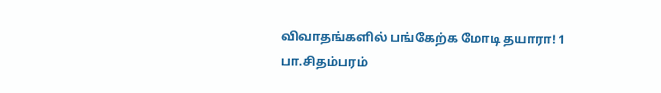விவாதங்களில் பங்கேற்க மோடி தயாரா! 1
பா.சிதம்பரம்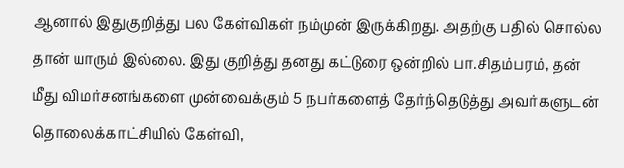ஆனால் இதுகுறித்து பல கேள்விகள் நம்முன் இருக்கிறது. அதற்கு பதில் சொல்ல தான் யாரும் இல்லை. இது குறித்து தனது கட்டுரை ஒன்றில் பா.சிதம்பரம், தன் மீது விமர்சனங்களை முன்வைக்கும் 5 நபர்களைத் தேர்ந்தெடுத்து அவர்களுடன் தொலைக்காட்சியில் கேள்வி,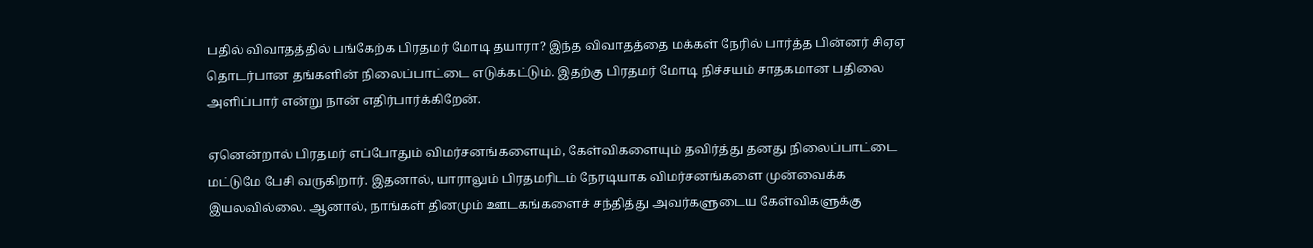பதில் விவாதத்தில் பங்கேற்க பிரதமர் மோடி தயாரா? இந்த விவாதத்தை மக்கள் நேரில் பார்த்த பின்னர் சிஏஏ தொடர்பான தங்களின் நிலைப்பாட்டை எடுக்கட்டும். இதற்கு பிரதமர் மோடி நிச்சயம் சாதகமான பதிலை அளிப்பார் என்று நான் எதிர்பார்க்கிறேன்.

ஏனென்றால் பிரதமர் எப்போதும் விமர்சனங்களையும், கேள்விகளையும் தவிர்த்து தனது நிலைப்பாட்டை மட்டுமே பேசி வருகிறார். இதனால், யாராலும் பிரதமரிடம் நேரடியாக விமர்சனங்களை முன்வைக்க இயலவில்லை. ஆனால், நாங்கள் தினமும் ஊடகங்களைச் சந்தித்து அவர்களுடைய கேள்விகளுக்கு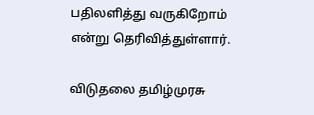பதிலளித்து வருகிறோம் என்று தெரிவித்துள்ளார்.

விடுதலை தமிழ்முரசு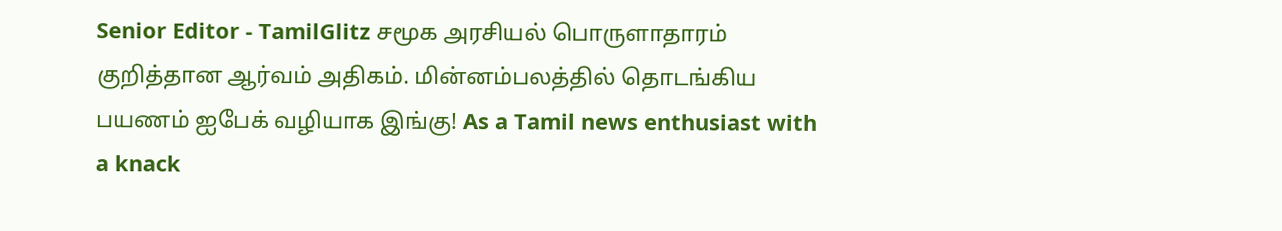Senior Editor - TamilGlitz சமூக அரசியல் பொருளாதாரம் குறித்தான ஆர்வம் அதிகம். மின்னம்பலத்தில் தொடங்கிய பயணம் ஐபேக் வழியாக இங்கு! As a Tamil news enthusiast with a knack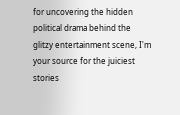for uncovering the hidden political drama behind the glitzy entertainment scene, I'm your source for the juiciest stories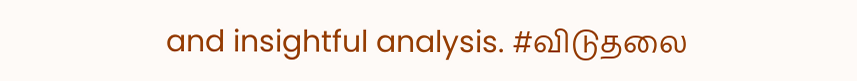and insightful analysis. #விடுதலை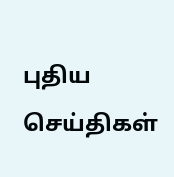புதிய செய்திகள்